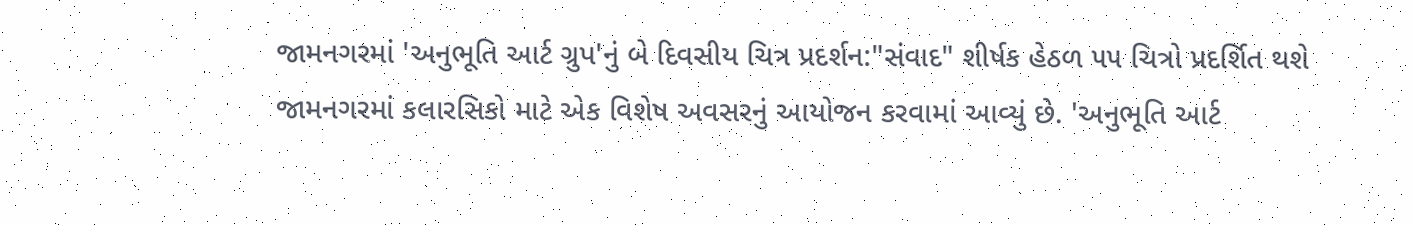જામનગરમાં 'અનુભૂતિ આર્ટ ગ્રુપ'નું બે દિવસીય ચિત્ર પ્રદર્શન:"સંવાદ" શીર્ષક હેઠળ ૫૫ ચિત્રો પ્રદર્શિત થશે
જામનગરમાં કલારસિકો માટે એક વિશેષ અવસરનું આયોજન કરવામાં આવ્યું છે. 'અનુભૂતિ આર્ટ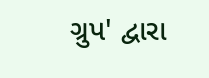ગ્રુપ' દ્વારા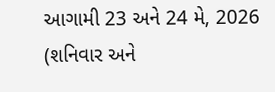આગામી 23 અને 24 મે, 2026 (શનિવાર અને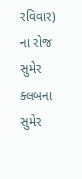રવિવાર) ના રોજ સુમેર ક્લબના સુમેર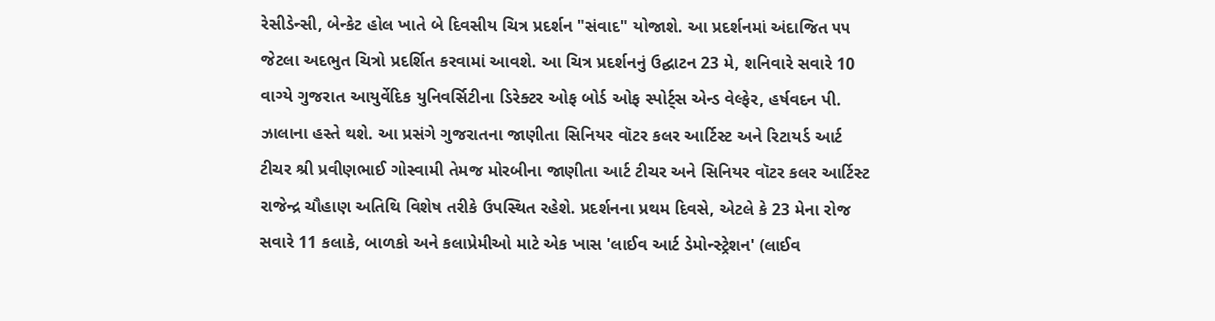રેસીડેન્સી, બેન્કેટ હોલ ખાતે બે દિવસીય ચિત્ર પ્રદર્શન "સંવાદ" યોજાશે. આ પ્રદર્શનમાં અંદાજિત ૫૫ જેટલા અદભુત ચિત્રો પ્રદર્શિત કરવામાં આવશે. આ ચિત્ર પ્રદર્શનનું ઉદ્ઘાટન 23 મે, શનિવારે સવારે 10 વાગ્યે ગુજરાત આયુર્વેદિક યુનિવર્સિટીના ડિરેક્ટર ઓફ બોર્ડ ઓફ સ્પોર્ટ્સ એન્ડ વેલ્ફેર, હર્ષવદન પી. ઝાલાના હસ્તે થશે. આ પ્રસંગે ગુજરાતના જાણીતા સિનિયર વૉટર કલર આર્ટિસ્ટ અને રિટાયર્ડ આર્ટ ટીચર શ્રી પ્રવીણભાઈ ગોસ્વામી તેમજ મોરબીના જાણીતા આર્ટ ટીચર અને સિનિયર વૉટર કલર આર્ટિસ્ટ રાજેન્દ્ર ચૌહાણ અતિથિ વિશેષ તરીકે ઉપસ્થિત રહેશે. પ્રદર્શનના પ્રથમ દિવસે, એટલે કે 23 મેના રોજ સવારે 11 કલાકે, બાળકો અને કલાપ્રેમીઓ માટે એક ખાસ 'લાઈવ આર્ટ ડેમોન્સ્ટ્રેશન' (લાઈવ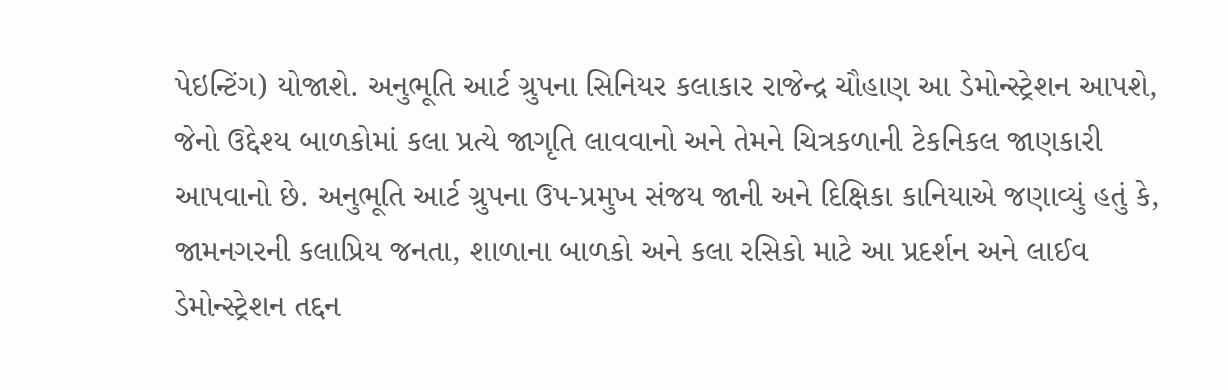પેઇન્ટિંગ) યોજાશે. અનુભૂતિ આર્ટ ગ્રુપના સિનિયર કલાકાર રાજેન્દ્ર ચૌહાણ આ ડેમોન્સ્ટ્રેશન આપશે, જેનો ઉદ્દેશ્ય બાળકોમાં કલા પ્રત્યે જાગૃતિ લાવવાનો અને તેમને ચિત્રકળાની ટેકનિકલ જાણકારી આપવાનો છે. અનુભૂતિ આર્ટ ગ્રુપના ઉપ-પ્રમુખ સંજય જાની અને દિક્ષિકા કાનિયાએ જણાવ્યું હતું કે, જામનગરની કલાપ્રિય જનતા, શાળાના બાળકો અને કલા રસિકો માટે આ પ્રદર્શન અને લાઈવ ડેમોન્સ્ટ્રેશન તદ્દન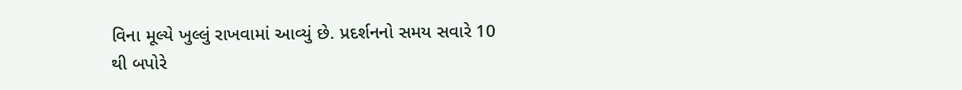વિના મૂલ્યે ખુલ્લું રાખવામાં આવ્યું છે. પ્રદર્શનનો સમય સવારે 10 થી બપોરે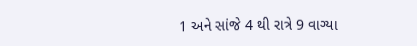1 અને સાંજે 4 થી રાત્રે 9 વાગ્યા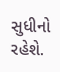સુધીનો રહેશે.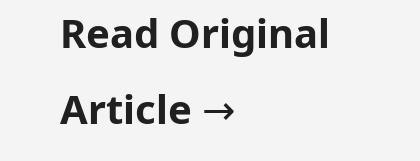Read Original Article →